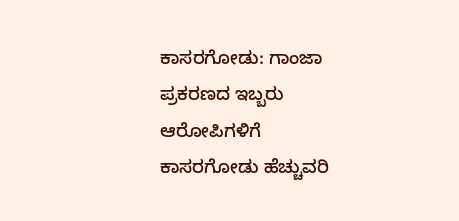ಕಾಸರಗೋಡು: ಗಾಂಜಾ ಪ್ರಕರಣದ ಇಬ್ಬರು ಆರೋಪಿಗಳಿಗೆ ಕಾಸರಗೋಡು ಹೆಚ್ಚುವರಿ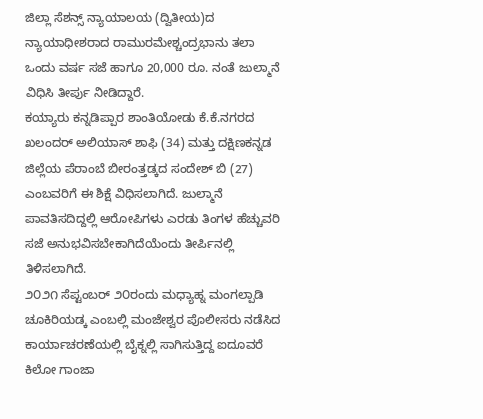ಜಿಲ್ಲಾ ಸೆಶನ್ಸ್ ನ್ಯಾಯಾಲಯ (ದ್ವಿತೀಯ)ದ ನ್ಯಾಯಾಧೀಶರಾದ ರಾಮುರಮೇಶ್ಚಂದ್ರಭಾನು ತಲಾ ಒಂದು ವರ್ಷ ಸಜೆ ಹಾಗೂ 20,000 ರೂ. ನಂತೆ ಜುಲ್ಮಾನೆ ವಿಧಿಸಿ ತೀರ್ಪು ನೀಡಿದ್ದಾರೆ.
ಕಯ್ಯಾರು ಕನ್ನಡಿಪ್ಪಾರ ಶಾಂತಿಯೋಡು ಕೆ.ಕೆ.ನಗರದ ಖಲಂದರ್ ಅಲಿಯಾಸ್ ಶಾಫಿ (34) ಮತ್ತು ದಕ್ಷಿಣಕನ್ನಡ ಜಿಲ್ಲೆಯ ಪೆರಾಂಬೆ ಬೀರಂತ್ತಡ್ಕದ ಸಂದೇಶ್ ಬಿ (27) ಎಂಬವರಿಗೆ ಈ ಶಿಕ್ಷೆ ವಿಧಿಸಲಾಗಿದೆ. ಜುಲ್ಮಾನೆ ಪಾವತಿಸದಿದ್ದಲ್ಲಿ ಆರೋಪಿಗಳು ಎರಡು ತಿಂಗಳ ಹೆಚ್ಚುವರಿ ಸಜೆ ಅನುಭವಿಸಬೇಕಾಗಿದೆಯೆಂದು ತೀರ್ಪಿನಲ್ಲಿ ತಿಳಿಸಲಾಗಿದೆ.
೨೦೨೧ ಸೆಪ್ಟಂಬರ್ ೨೦ರಂದು ಮಧ್ಯಾಹ್ನ ಮಂಗಲ್ಪಾಡಿ ಚೂಕಿರಿಯಡ್ಕ ಎಂಬಲ್ಲಿ ಮಂಜೇಶ್ವರ ಪೊಲೀಸರು ನಡೆಸಿದ ಕಾರ್ಯಾಚರಣೆಯಲ್ಲಿ ಬೈಕ್ನಲ್ಲಿ ಸಾಗಿಸುತ್ತಿದ್ದ ಐದೂವರೆ ಕಿಲೋ ಗಾಂಜಾ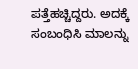ಪತ್ತೆಹಚ್ಚಿದ್ದರು. ಅದಕ್ಕೆ ಸಂಬಂಧಿಸಿ ಮಾಲನ್ನು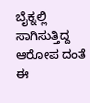ಬೈಕ್ನಲ್ಲಿ ಸಾಗಿಸುತ್ತಿದ್ದ ಆರೋಪ ದಂತೆ ಈ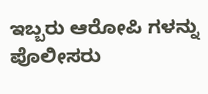ಇಬ್ಬರು ಆರೋಪಿ ಗಳನ್ನು ಪೊಲೀಸರು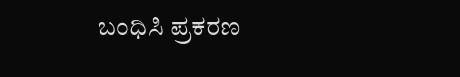ಬಂಧಿಸಿ ಪ್ರಕರಣ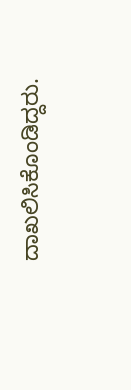ದಾಖಲಿಸಿಕೊಂಡಿದ್ದರು.